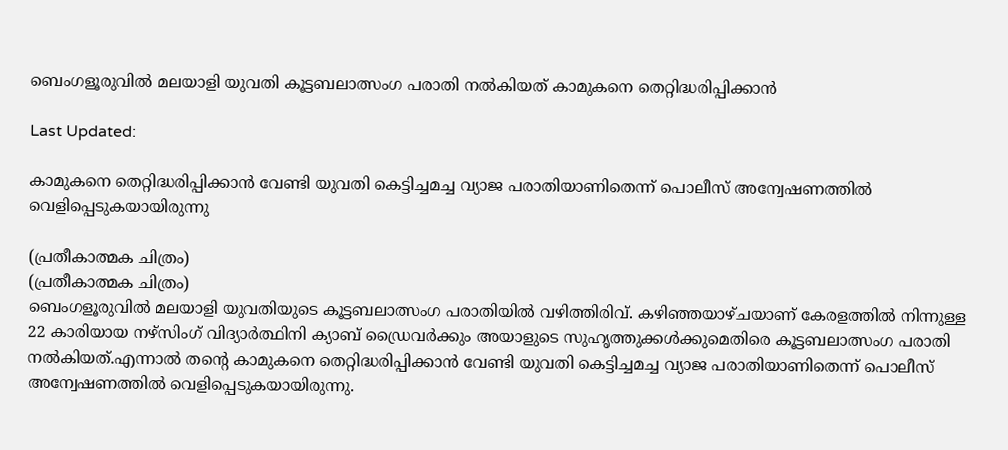ബെംഗളൂരുവിൽ മലയാളി യുവതി കൂട്ടബലാത്സംഗ പരാതി നൽകിയത് കാമുകനെ തെറ്റിദ്ധരിപ്പിക്കാൻ

Last Updated:

കാമുകനെ തെറ്റിദ്ധരിപ്പിക്കാൻ വേണ്ടി യുവതി കെട്ടിച്ചമച്ച വ്യാജ പരാതിയാണിതെന്ന് പൊലീസ് അന്വേഷണത്തിൽ വെളിപ്പെടുകയായിരുന്നു

(പ്രതീകാത്മക ചിത്രം)
(പ്രതീകാത്മക ചിത്രം)
ബെംഗളൂരുവിൽ മലയാളി യുവതിയുടെ കൂട്ടബലാത്സംഗ പരാതിയിൽ വഴിത്തിരിവ്. കഴിഞ്ഞയാഴ്ചയാണ് കേരളത്തിൽ നിന്നുള്ള 22 കാരിയായ നഴ്‌സിംഗ് വിദ്യാർത്ഥിനി ക്യാബ് ഡ്രൈവർക്കും അയാളുടെ സുഹൃത്തുക്കൾക്കുമെതിരെ കൂട്ടബലാത്സംഗ പരാതി നൽകിയത്.എന്നാൽ തന്റെ കാമുകനെ തെറ്റിദ്ധരിപ്പിക്കാൻ വേണ്ടി യുവതി കെട്ടിച്ചമച്ച വ്യാജ പരാതിയാണിതെന്ന് പൊലീസ് അന്വേഷണത്തിൽ വെളിപ്പെടുകയായിരുന്നു.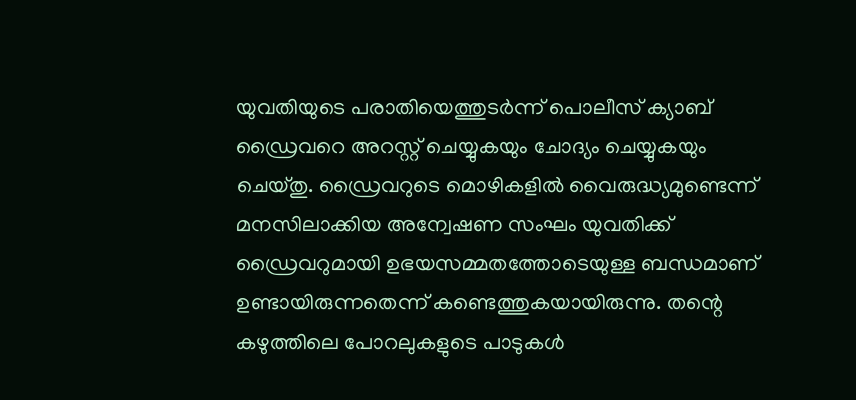യുവതിയുടെ പരാതിയെത്തുടർന്ന് പൊലീസ് ക്യാബ് ഡ്രൈവറെ അറസ്റ്റ് ചെയ്യുകയും ചോദ്യം ചെയ്യുകയും ചെയ്തു. ഡ്രൈവറുടെ മൊഴികളിൽ വൈരുദ്ധ്യമുണ്ടെന്ന് മനസിലാക്കിയ അന്വേഷണ സംഘം യുവതിക്ക് ഡ്രൈവറുമായി ഉഭയസമ്മതത്തോടെയുള്ള ബന്ധമാണ് ഉണ്ടായിരുന്നതെന്ന് കണ്ടെത്തുകയായിരുന്നു. തന്റെ കഴുത്തിലെ പോറലുകളുടെ പാടുകൾ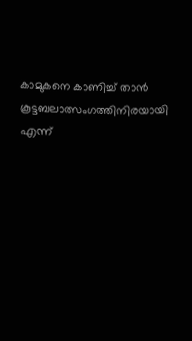കാമുകനെ കാണിച്ച് താൻ കൂട്ടബലാത്സംഗത്തിനിരയായി എന്ന്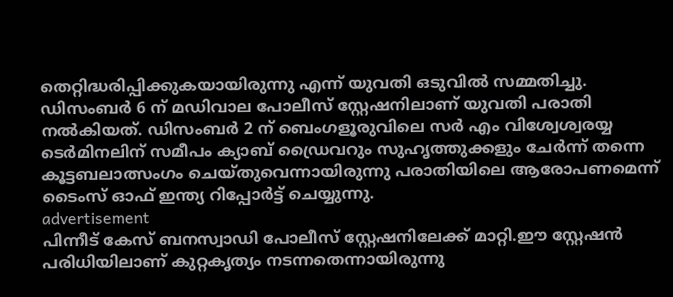തെറ്റിദ്ധരിപ്പിക്കുകയായിരുന്നു എന്ന് യുവതി ഒടുവിൽ സമ്മതിച്ചു.
ഡിസംബർ 6 ന് മഡിവാല പോലീസ് സ്റ്റേഷനിലാണ് യുവതി പരാതി നൽകിയത്. ഡിസംബർ 2 ന് ബെംഗളൂരുവിലെ സർ എം വിശ്വേശ്വരയ്യ ടെർമിനലിന് സമീപം ക്യാബ് ഡ്രൈവറും സുഹൃത്തുക്കളും ചേർന്ന് തന്നെ കൂട്ടബലാത്സംഗം ചെയ്തുവെന്നായിരുന്നു പരാതിയിലെ ആരോപണമെന്ന് ടൈംസ് ഓഫ് ഇന്ത്യ റിപ്പോർട്ട് ചെയ്യുന്നു.
advertisement
പിന്നീട് കേസ് ബനസ്വാഡി പോലീസ് സ്റ്റേഷനിലേക്ക് മാറ്റി.ഈ സ്റ്റേഷൻ പരിധിയിലാണ് കുറ്റകൃത്യം നടന്നതെന്നായിരുന്നു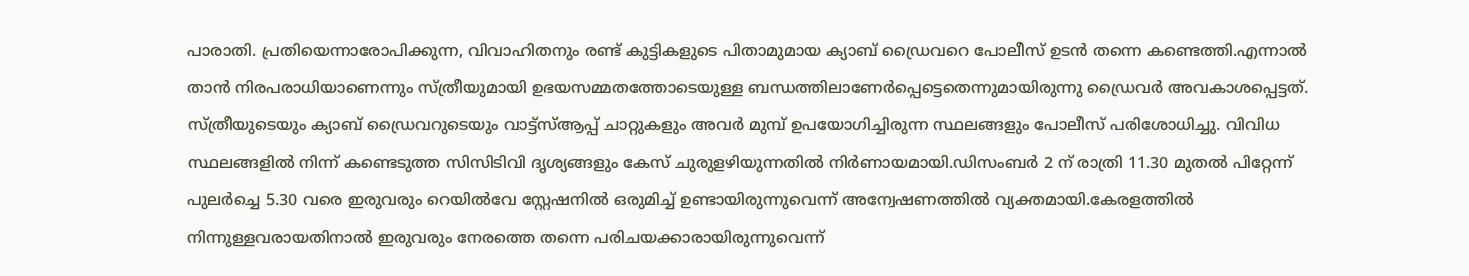പാരാതി. പ്രതിയെന്നാരോപിക്കുന്ന, വിവാഹിതനും രണ്ട് കുട്ടികളുടെ പിതാമുമായ ക്യാബ് ഡ്രൈവറെ പോലീസ് ഉടൻ തന്നെ കണ്ടെത്തി.എന്നാൽ താൻ നിരപരാധിയാണെന്നും സ്ത്രീയുമായി ഉഭയസമ്മതത്തോടെയുള്ള ബന്ധത്തിലാണേർപ്പെട്ടെതെന്നുമായിരുന്നു ഡ്രൈവർ അവകാശപ്പെട്ടത്.
സ്ത്രീയുടെയും ക്യാബ് ഡ്രൈവറുടെയും വാട്ട്‌സ്ആപ്പ് ചാറ്റുകളും അവർ മുമ്പ് ഉപയോഗിച്ചിരുന്ന സ്ഥലങ്ങളും പോലീസ് പരിശോധിച്ചു. വിവിധ സ്ഥലങ്ങളിൽ നിന്ന് കണ്ടെടുത്ത സിസിടിവി ദൃശ്യങ്ങളും കേസ് ചുരുളഴിയുന്നതിൽ നിർണായമായി.ഡിസംബർ 2 ന് രാത്രി 11.30 മുതൽ പിറ്റേന്ന് പുലർച്ചെ 5.30 വരെ ഇരുവരും റെയിൽവേ സ്റ്റേഷനിൽ ഒരുമിച്ച് ഉണ്ടായിരുന്നുവെന്ന് അന്വേഷണത്തിൽ വ്യക്തമായി.കേരളത്തിൽ നിന്നുള്ളവരായതിനാൽ ഇരുവരും നേരത്തെ തന്നെ പരിചയക്കാരായിരുന്നുവെന്ന്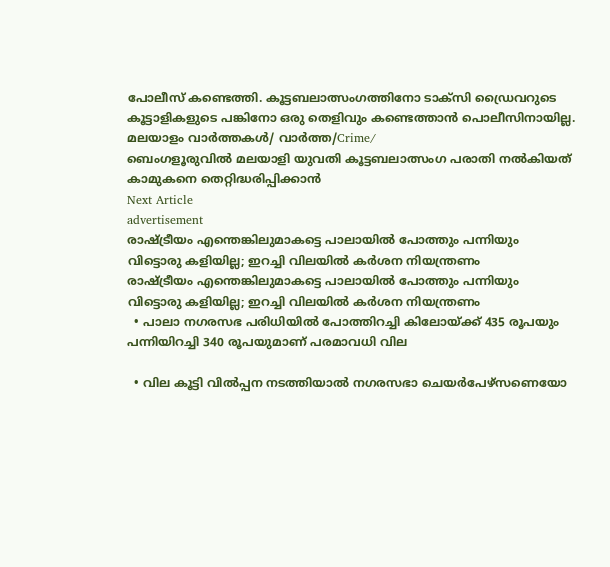പോലീസ് കണ്ടെത്തി. കൂട്ടബലാത്സംഗത്തിനോ ടാക്സി ഡ്രൈവറുടെ കൂട്ടാളികളുടെ പങ്കിനോ ഒരു തെളിവും കണ്ടെത്താൻ പൊലീസിനായില്ല.
മലയാളം വാർത്തകൾ/ വാർത്ത/Crime/
ബെംഗളൂരുവിൽ മലയാളി യുവതി കൂട്ടബലാത്സംഗ പരാതി നൽകിയത് കാമുകനെ തെറ്റിദ്ധരിപ്പിക്കാൻ
Next Article
advertisement
രാഷ്ട്രീയം എന്തെങ്കിലുമാകട്ടെ പാലായിൽ പോത്തും പന്നിയും വിട്ടൊരു കളിയില്ല; ഇറച്ചി വിലയിൽ കർശന നിയന്ത്രണം
രാഷ്ട്രീയം എന്തെങ്കിലുമാകട്ടെ പാലായിൽ പോത്തും പന്നിയും വിട്ടൊരു കളിയില്ല; ഇറച്ചി വിലയിൽ കർശന നിയന്ത്രണം
  • പാലാ നഗരസഭ പരിധിയിൽ പോത്തിറച്ചി കിലോയ്ക്ക് 435 രൂപയും പന്നിയിറച്ചി 340 രൂപയുമാണ് പരമാവധി വില

  • വില കൂട്ടി വിൽപ്പന നടത്തിയാൽ നഗരസഭാ ചെയർപേഴ്സണെയോ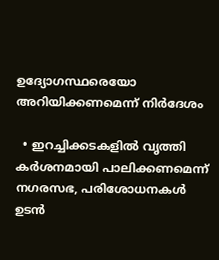ഉദ്യോഗസ്ഥരെയോ അറിയിക്കണമെന്ന് നിർദേശം

  • ഇറച്ചിക്കടകളിൽ വൃത്തി കർശനമായി പാലിക്കണമെന്ന് നഗരസഭ, പരിശോധനകൾ ഉടൻ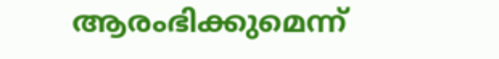ആരംഭിക്കുമെന്ന്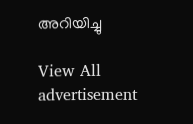അറിയിച്ചു

View All
advertisement